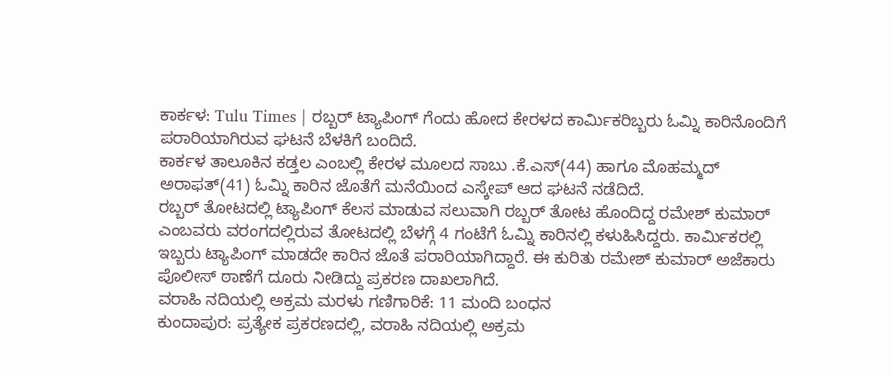ಕಾರ್ಕಳ: Tulu Times | ರಬ್ಬರ್ ಟ್ಯಾಪಿಂಗ್ ಗೆಂದು ಹೋದ ಕೇರಳದ ಕಾರ್ಮಿಕರಿಬ್ಬರು ಓಮ್ನಿ ಕಾರಿನೊಂದಿಗೆ ಪರಾರಿಯಾಗಿರುವ ಘಟನೆ ಬೆಳಕಿಗೆ ಬಂದಿದೆ.
ಕಾರ್ಕಳ ತಾಲೂಕಿನ ಕಡ್ತಲ ಎಂಬಲ್ಲಿ ಕೇರಳ ಮೂಲದ ಸಾಬು .ಕೆ.ಎಸ್(44) ಹಾಗೂ ಮೊಹಮ್ಮದ್ ಅರಾಫತ್(41) ಓಮ್ನಿ ಕಾರಿನ ಜೊತೆಗೆ ಮನೆಯಿಂದ ಎಸ್ಕೇಪ್ ಆದ ಘಟನೆ ನಡೆದಿದೆ.
ರಬ್ಬರ್ ತೋಟದಲ್ಲಿ ಟ್ಯಾಪಿಂಗ್ ಕೆಲಸ ಮಾಡುವ ಸಲುವಾಗಿ ರಬ್ಬರ್ ತೋಟ ಹೊಂದಿದ್ದ ರಮೇಶ್ ಕುಮಾರ್ ಎಂಬವರು ವರಂಗದಲ್ಲಿರುವ ತೋಟದಲ್ಲಿ ಬೆಳಗ್ಗೆ 4 ಗಂಟೆಗೆ ಓಮ್ನಿ ಕಾರಿನಲ್ಲಿ ಕಳುಹಿಸಿದ್ದರು. ಕಾರ್ಮಿಕರಲ್ಲಿ ಇಬ್ಬರು ಟ್ಯಾಪಿಂಗ್ ಮಾಡದೇ ಕಾರಿನ ಜೊತೆ ಪರಾರಿಯಾಗಿದ್ದಾರೆ. ಈ ಕುರಿತು ರಮೇಶ್ ಕುಮಾರ್ ಅಜೆಕಾರು ಪೊಲೀಸ್ ಠಾಣೆಗೆ ದೂರು ನೀಡಿದ್ದು ಪ್ರಕರಣ ದಾಖಲಾಗಿದೆ.
ವರಾಹಿ ನದಿಯಲ್ಲಿ ಅಕ್ರಮ ಮರಳು ಗಣಿಗಾರಿಕೆ: 11 ಮಂದಿ ಬಂಧನ
ಕುಂದಾಪುರ: ಪ್ರತ್ಯೇಕ ಪ್ರಕರಣದಲ್ಲಿ, ವರಾಹಿ ನದಿಯಲ್ಲಿ ಅಕ್ರಮ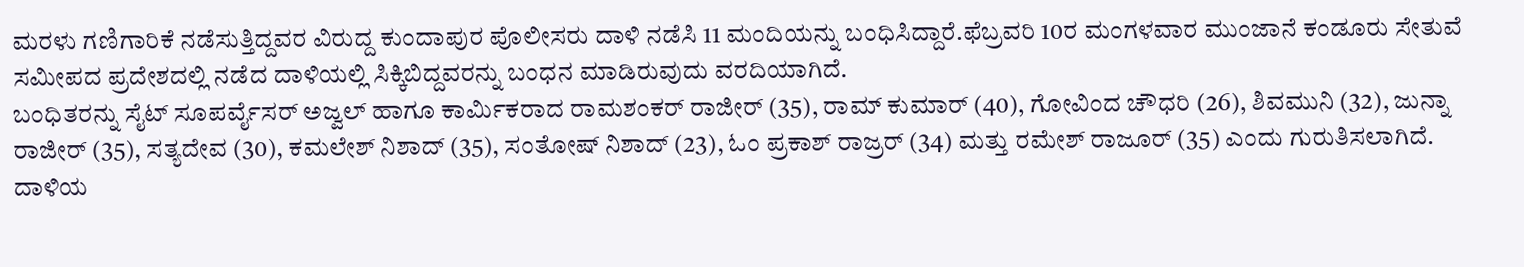ಮರಳು ಗಣಿಗಾರಿಕೆ ನಡೆಸುತ್ತಿದ್ದವರ ವಿರುದ್ದ ಕುಂದಾಪುರ ಪೊಲೀಸರು ದಾಳಿ ನಡೆಸಿ 11 ಮಂದಿಯನ್ನು ಬಂಧಿಸಿದ್ದಾರೆ.ಫೆಬ್ರವರಿ 10ರ ಮಂಗಳವಾರ ಮುಂಜಾನೆ ಕಂಡೂರು ಸೇತುವೆ ಸಮೀಪದ ಪ್ರದೇಶದಲ್ಲಿ ನಡೆದ ದಾಳಿಯಲ್ಲಿ ಸಿಕ್ಕಿಬಿದ್ದವರನ್ನು ಬಂಧನ ಮಾಡಿರುವುದು ವರದಿಯಾಗಿದೆ.
ಬಂಧಿತರನ್ನು ಸೈಟ್ ಸೂಪರ್ವೈಸರ್ ಅಜ್ವಲ್ ಹಾಗೂ ಕಾರ್ಮಿಕರಾದ ರಾಮಶಂಕರ್ ರಾಜೀರ್ (35), ರಾಮ್ ಕುಮಾರ್ (40), ಗೋವಿಂದ ಚೌಧರಿ (26), ಶಿವಮುನಿ (32), ಜುನ್ನಾ ರಾಜೀರ್ (35), ಸತ್ಯದೇವ (30), ಕಮಲೇಶ್ ನಿಶಾದ್ (35), ಸಂತೋಷ್ ನಿಶಾದ್ (23), ಓಂ ಪ್ರಕಾಶ್ ರಾಜ್ರರ್ (34) ಮತ್ತು ರಮೇಶ್ ರಾಜೂರ್ (35) ಎಂದು ಗುರುತಿಸಲಾಗಿದೆ.
ದಾಳಿಯ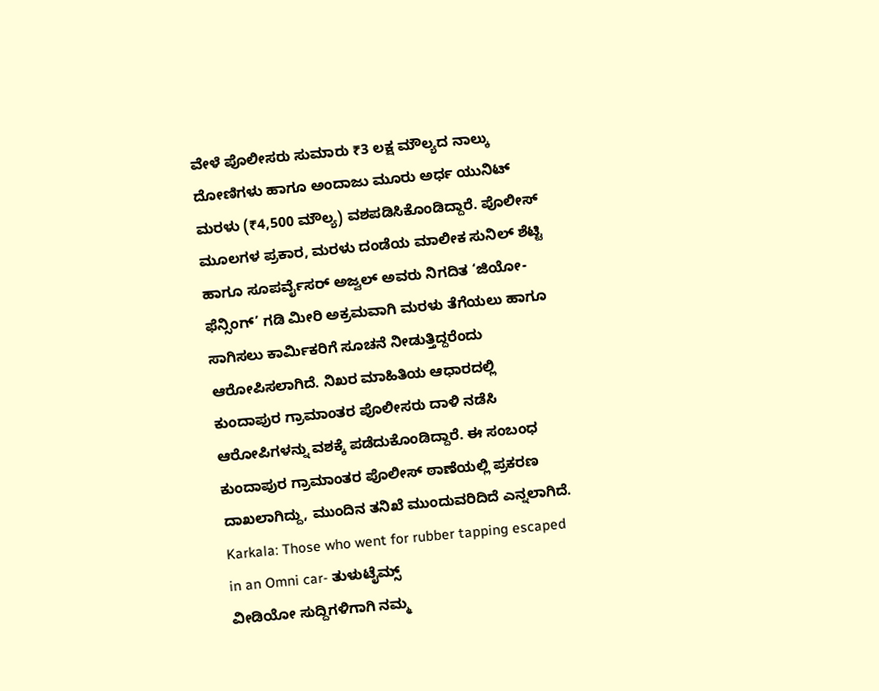ವೇಳೆ ಪೊಲೀಸರು ಸುಮಾರು ₹3 ಲಕ್ಷ ಮೌಲ್ಯದ ನಾಲ್ಕು ದೋಣಿಗಳು ಹಾಗೂ ಅಂದಾಜು ಮೂರು ಅರ್ಧ ಯುನಿಟ್ ಮರಳು (₹4,500 ಮೌಲ್ಯ) ವಶಪಡಿಸಿಕೊಂಡಿದ್ದಾರೆ. ಪೊಲೀಸ್ ಮೂಲಗಳ ಪ್ರಕಾರ, ಮರಳು ದಂಡೆಯ ಮಾಲೀಕ ಸುನಿಲ್ ಶೆಟ್ಟಿ ಹಾಗೂ ಸೂಪರ್ವೈಸರ್ ಅಜ್ವಲ್ ಅವರು ನಿಗದಿತ ‘ಜಿಯೋ-ಫೆನ್ಸಿಂಗ್’ ಗಡಿ ಮೀರಿ ಅಕ್ರಮವಾಗಿ ಮರಳು ತೆಗೆಯಲು ಹಾಗೂ ಸಾಗಿಸಲು ಕಾರ್ಮಿಕರಿಗೆ ಸೂಚನೆ ನೀಡುತ್ತಿದ್ದರೆಂದು ಆರೋಪಿಸಲಾಗಿದೆ. ನಿಖರ ಮಾಹಿತಿಯ ಆಧಾರದಲ್ಲಿ ಕುಂದಾಪುರ ಗ್ರಾಮಾಂತರ ಪೊಲೀಸರು ದಾಳಿ ನಡೆಸಿ ಆರೋಪಿಗಳನ್ನು ವಶಕ್ಕೆ ಪಡೆದುಕೊಂಡಿದ್ದಾರೆ. ಈ ಸಂಬಂಧ ಕುಂದಾಪುರ ಗ್ರಾಮಾಂತರ ಪೊಲೀಸ್ ಠಾಣೆಯಲ್ಲಿ ಪ್ರಕರಣ ದಾಖಲಾಗಿದ್ದು, ಮುಂದಿನ ತನಿಖೆ ಮುಂದುವರಿದಿದೆ ಎನ್ನಲಾಗಿದೆ.
Karkala: Those who went for rubber tapping escaped in an Omni car- ತುಳುಟೈಮ್ಸ್
ವೀಡಿಯೋ ಸುದ್ದಿಗಳಿಗಾಗಿ ನಮ್ಮ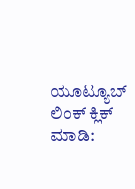ಯೂಟ್ಯೂಬ್ ಲಿಂಕ್ ಕ್ಲಿಕ್ ಮಾಡಿ: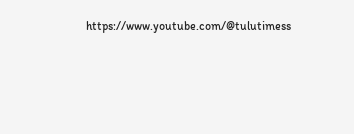https://www.youtube.com/@tulutimess